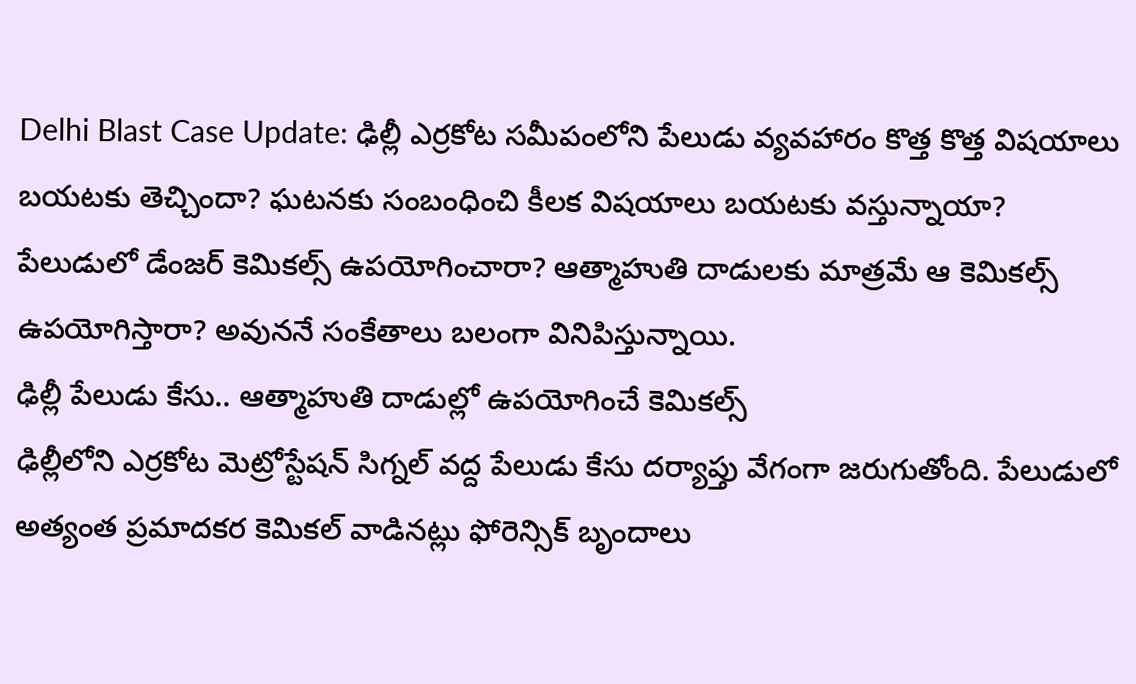Delhi Blast Case Update: ఢిల్లీ ఎర్రకోట సమీపంలోని పేలుడు వ్యవహారం కొత్త కొత్త విషయాలు బయటకు తెచ్చిందా? ఘటనకు సంబంధించి కీలక విషయాలు బయటకు వస్తున్నాయా? పేలుడులో డేంజర్ కెమికల్స్ ఉపయోగించారా? ఆత్మాహుతి దాడులకు మాత్రమే ఆ కెమికల్స్ ఉపయోగిస్తారా? అవుననే సంకేతాలు బలంగా వినిపిస్తున్నాయి.
ఢిల్లీ పేలుడు కేసు.. ఆత్మాహుతి దాడుల్లో ఉపయోగించే కెమికల్స్
ఢిల్లీలోని ఎర్రకోట మెట్రోస్టేషన్ సిగ్నల్ వద్ద పేలుడు కేసు దర్యాప్తు వేగంగా జరుగుతోంది. పేలుడులో అత్యంత ప్రమాదకర కెమికల్ వాడినట్లు ఫోరెన్సిక్ బృందాలు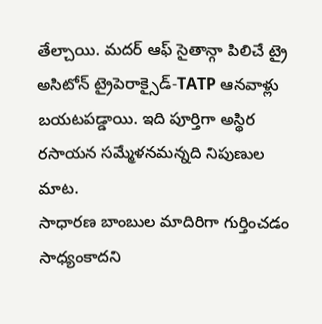తేల్చాయి. మదర్ ఆఫ్ సైతాన్గా పిలిచే ట్రై అసిటోన్ ట్రైపెరాక్సైడ్-TATP ఆనవాళ్లు బయటపడ్డాయి. ఇది పూర్తిగా అస్థిర రసాయన సమ్మేళనమన్నది నిపుణుల మాట.
సాధారణ బాంబుల మాదిరిగా గుర్తించడం సాధ్యంకాదని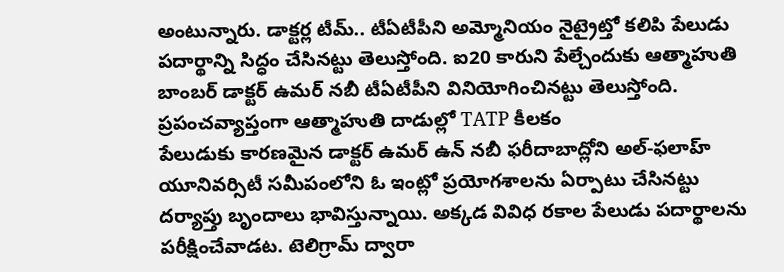అంటున్నారు. డాక్టర్ల టీమ్.. టీఏటీపీని అమ్మోనియం నైట్రైట్తో కలిపి పేలుడు పదార్థాన్ని సిద్ధం చేసినట్టు తెలుస్తోంది. ఐ20 కారుని పేల్చేందుకు ఆత్మాహుతి బాంబర్ డాక్టర్ ఉమర్ నబీ టీఏటీపీని వినియోగించినట్టు తెలుస్తోంది.
ప్రపంచవ్యాప్తంగా ఆత్మాహుతి దాడుల్లో TATP కీలకం
పేలుడుకు కారణమైన డాక్టర్ ఉమర్ ఉన్ నబీ ఫరీదాబాద్లోని అల్-ఫలాహ్ యూనివర్సిటీ సమీపంలోని ఓ ఇంట్లో ప్రయోగశాలను ఏర్పాటు చేసినట్టు దర్యాప్తు బృందాలు భావిస్తున్నాయి. అక్కడ వివిధ రకాల పేలుడు పదార్థాలను పరీక్షించేవాడట. టెలిగ్రామ్ ద్వారా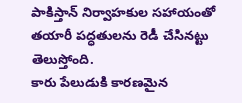పాకిస్తాన్ నిర్వాహకుల సహాయంతో తయారీ పద్ధతులను రెడీ చేసినట్టు తెలుస్తోంది.
కారు పేలుడుకి కారణమైన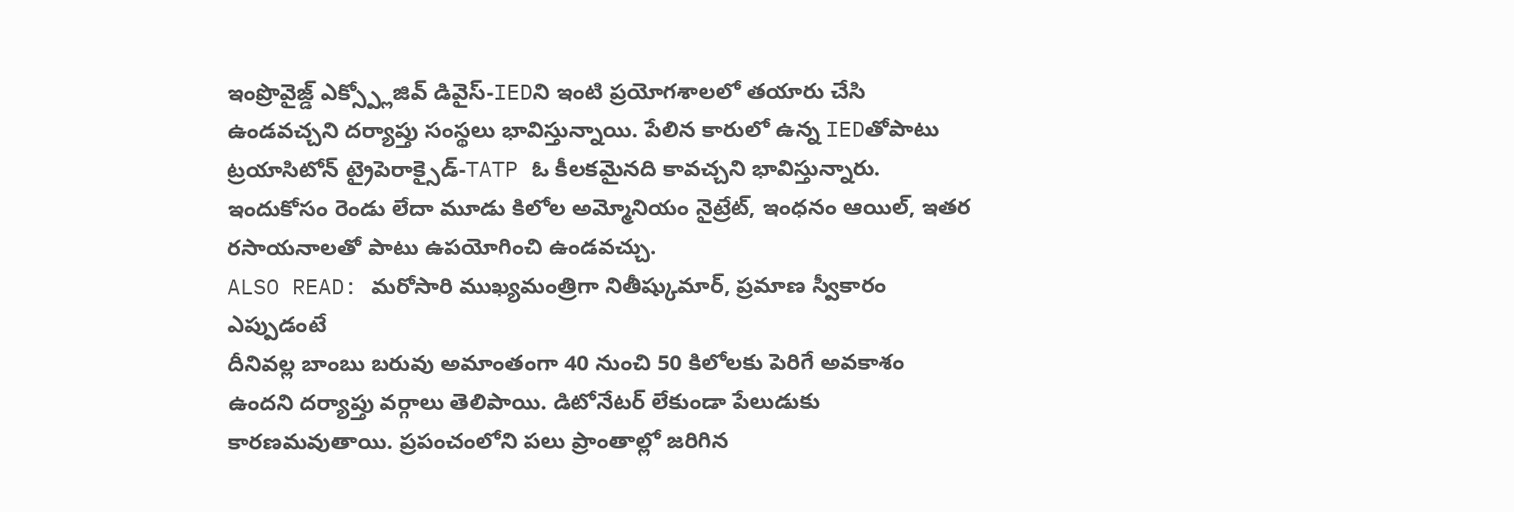ఇంప్రొవైజ్డ్ ఎక్స్ప్లోజివ్ డివైస్-IEDని ఇంటి ప్రయోగశాలలో తయారు చేసి ఉండవచ్చని దర్యాప్తు సంస్థలు భావిస్తున్నాయి. పేలిన కారులో ఉన్న IEDతోపాటు ట్రయాసిటోన్ ట్రైపెరాక్సైడ్-TATP ఓ కీలకమైనది కావచ్చని భావిస్తున్నారు. ఇందుకోసం రెండు లేదా మూడు కిలోల అమ్మోనియం నైట్రేట్, ఇంధనం ఆయిల్, ఇతర రసాయనాలతో పాటు ఉపయోగించి ఉండవచ్చు.
ALSO READ: మరోసారి ముఖ్యమంత్రిగా నితీష్కుమార్, ప్రమాణ స్వీకారం ఎప్పుడంటే
దీనివల్ల బాంబు బరువు అమాంతంగా 40 నుంచి 50 కిలోలకు పెరిగే అవకాశం ఉందని దర్యాప్తు వర్గాలు తెలిపాయి. డిటోనేటర్ లేకుండా పేలుడుకు కారణమవుతాయి. ప్రపంచంలోని పలు ప్రాంతాల్లో జరిగిన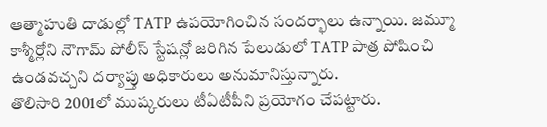ఆత్మాహుతి దాడుల్లో TATP ఉపయోగించిన సందర్భాలు ఉన్నాయి. జమ్మూ కాశ్మీర్లోని నౌగామ్ పోలీస్ స్టేషన్లో జరిగిన పేలుడులో TATP పాత్ర పోషించి ఉండవచ్చని దర్యాప్తు అధికారులు అనుమానిస్తున్నారు.
తొలిసారి 2001లో ముష్కరులు టీఏటీపీని ప్రయోగం చేపట్టారు.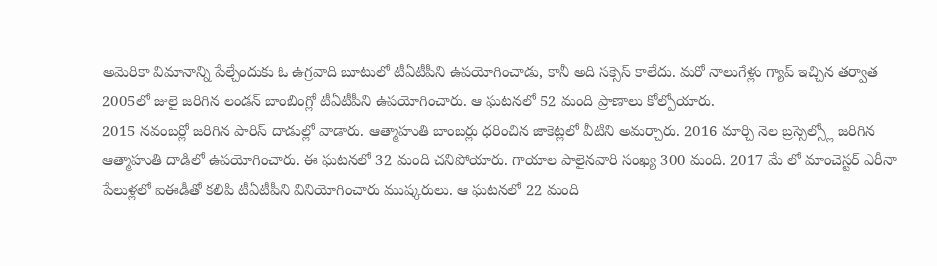అమెరికా విమానాన్ని పేల్చేందుకు ఓ ఉగ్రవాది బూటులో టీఏటీపీని ఉపయోగించాడు, కానీ అది సక్సెస్ కాలేదు. మరో నాలుగేళ్లు గ్యాప్ ఇచ్చిన తర్వాత 2005లో జులై జరిగిన లండన్ బాంబింగ్లో టీఏటీపీని ఉపయోగించారు. ఆ ఘటనలో 52 మంది ప్రాణాలు కోల్పోయారు.
2015 నవంబర్లో జరిగిన పారిస్ దాడుల్లో వాడారు. ఆత్మాహుతి బాంబర్లు ధరించిన జాకెట్లలో వీటిని అమర్చారు. 2016 మార్చి నెల బ్రస్సెల్స్లో జరిగిన ఆత్మాహుతి దాడిలో ఉపయోగించారు. ఈ ఘటనలో 32 మంది చనిపోయారు. గాయాల పాలైనవారి సంఖ్య 300 మంది. 2017 మే లో మాంచెస్టర్ ఎరీనా పేలుళ్లలో ఐఈడీతో కలిపి టీఏటీపీని వినియోగించారు ముష్కరులు. ఆ ఘటనలో 22 మంది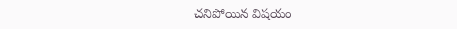చనిపోయిన విషయం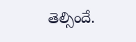తెల్సిందే.